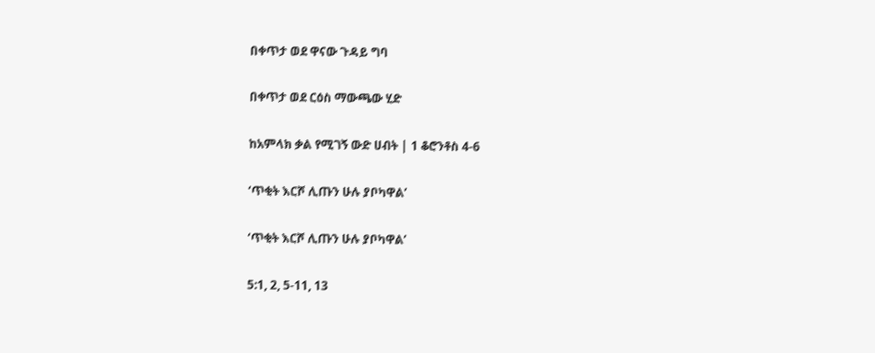በቀጥታ ወደ ዋናው ጉዳይ ግባ

በቀጥታ ወደ ርዕስ ማውጫው ሂድ

ከአምላክ ቃል የሚገኝ ውድ ሀብት | 1 ቆሮንቶስ 4-6

‘ጥቂት እርሾ ሊጡን ሁሉ ያቦካዋል’

‘ጥቂት እርሾ ሊጡን ሁሉ ያቦካዋል’

5:1, 2, 5-11, 13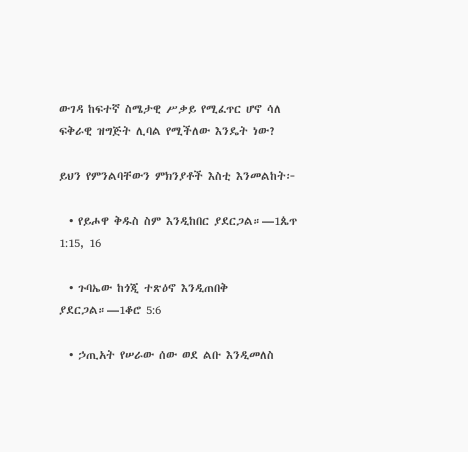ውገዳ ከፍተኛ ስሜታዊ ሥቃይ የሚፈጥር ሆኖ ሳለ ፍቅራዊ ዝግጅት ሊባል የሚችለው እንዴት ነው?

ይህን የምንልባቸውን ምክንያቶች እስቲ እንመልከት፦

  • የይሖዋ ቅዱስ ስም እንዲከበር ያደርጋል።—1ጴጥ 1:15, 16

  • ጉባኤው ከጎጂ ተጽዕኖ እንዲጠበቅ ያደርጋል።—1ቆሮ 5:6

  • ኃጢአት የሠራው ሰው ወደ ልቡ እንዲመለስ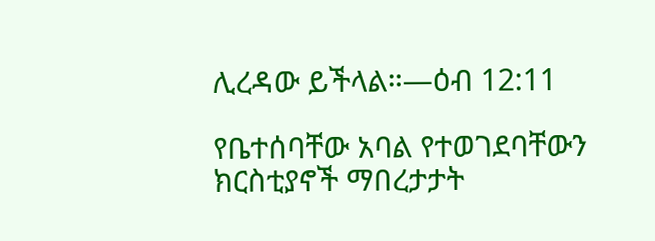ሊረዳው ይችላል።—ዕብ 12:11

የቤተሰባቸው አባል የተወገደባቸውን ክርስቲያኖች ማበረታታት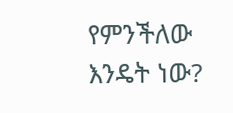የምንችለው እንዴት ነው?